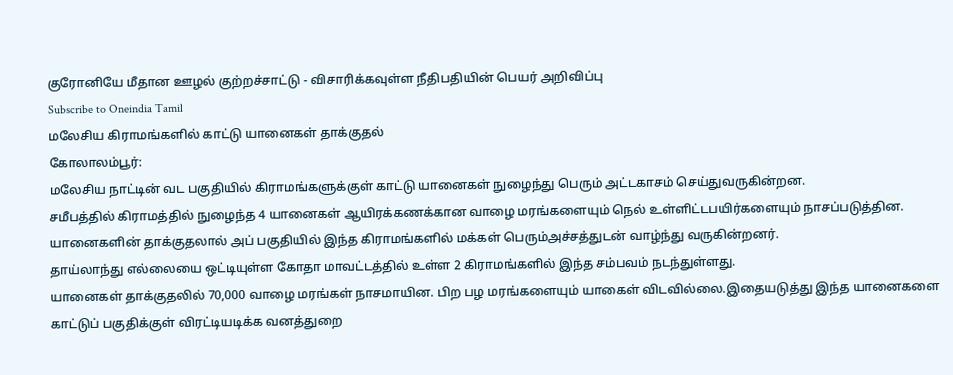குரோனியே மீதான ஊழல் குற்றச்சாட்டு - விசாரிக்கவுள்ள நீதிபதியின் பெயர் அறிவிப்பு
Subscribe to Oneindia Tamil
மலேசிய கிராமங்களில் காட்டு யானைகள் தாக்குதல்
கோலாலம்பூர்:
மலேசிய நாட்டின் வட பகுதியில் கிராமங்களுக்குள் காட்டு யானைகள் நுழைந்து பெரும் அட்டகாசம் செய்துவருகின்றன.
சமீபத்தில் கிராமத்தில் நுழைந்த 4 யானைகள் ஆயிரக்கணக்கான வாழை மரங்களையும் நெல் உள்ளிட்டபயிர்களையும் நாசப்படுத்தின. யானைகளின் தாக்குதலால் அப் பகுதியில் இந்த கிராமங்களில் மக்கள் பெரும்அச்சத்துடன் வாழ்ந்து வருகின்றனர்.
தாய்லாந்து எல்லையை ஒட்டியுள்ள கோதா மாவட்டத்தில் உள்ள 2 கிராமங்களில் இந்த சம்பவம் நடந்துள்ளது.
யானைகள் தாக்குதலில் 70,000 வாழை மரங்கள் நாசமாயின. பிற பழ மரங்களையும் யாகைள் விடவில்லை.இதையடுத்து இந்த யானைகளை காட்டுப் பகுதிக்குள் விரட்டியடிக்க வனத்துறை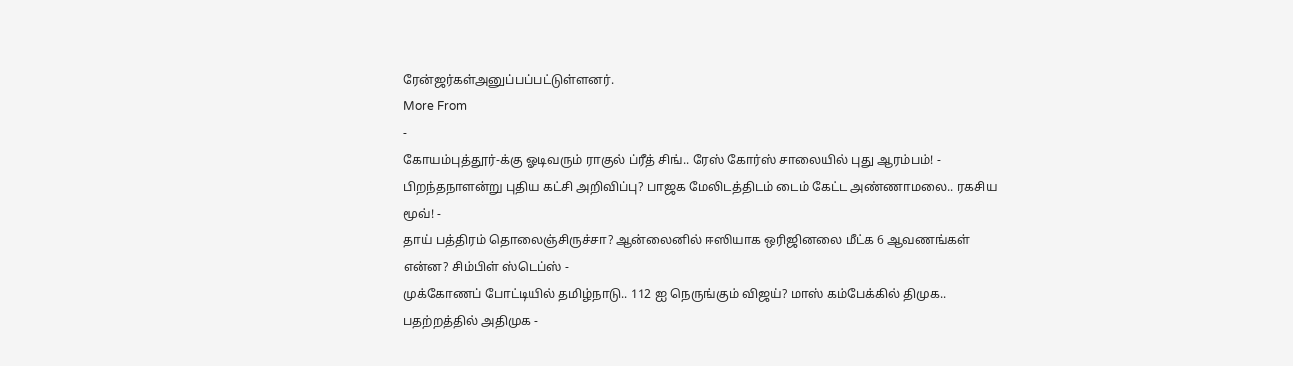ரேன்ஜர்கள்அனுப்பப்பட்டுள்ளனர்.
More From
-
கோயம்புத்தூர்-க்கு ஓடிவரும் ராகுல் ப்ரீத் சிங்.. ரேஸ் கோர்ஸ் சாலையில் புது ஆரம்பம்! -
பிறந்தநாளன்று புதிய கட்சி அறிவிப்பு? பாஜக மேலிடத்திடம் டைம் கேட்ட அண்ணாமலை.. ரகசிய மூவ்! -
தாய் பத்திரம் தொலைஞ்சிருச்சா? ஆன்லைனில் ஈஸியாக ஒரிஜினலை மீட்க 6 ஆவணங்கள் என்ன? சிம்பிள் ஸ்டெப்ஸ் -
முக்கோணப் போட்டியில் தமிழ்நாடு.. 112 ஐ நெருங்கும் விஜய்? மாஸ் கம்பேக்கில் திமுக.. பதற்றத்தில் அதிமுக -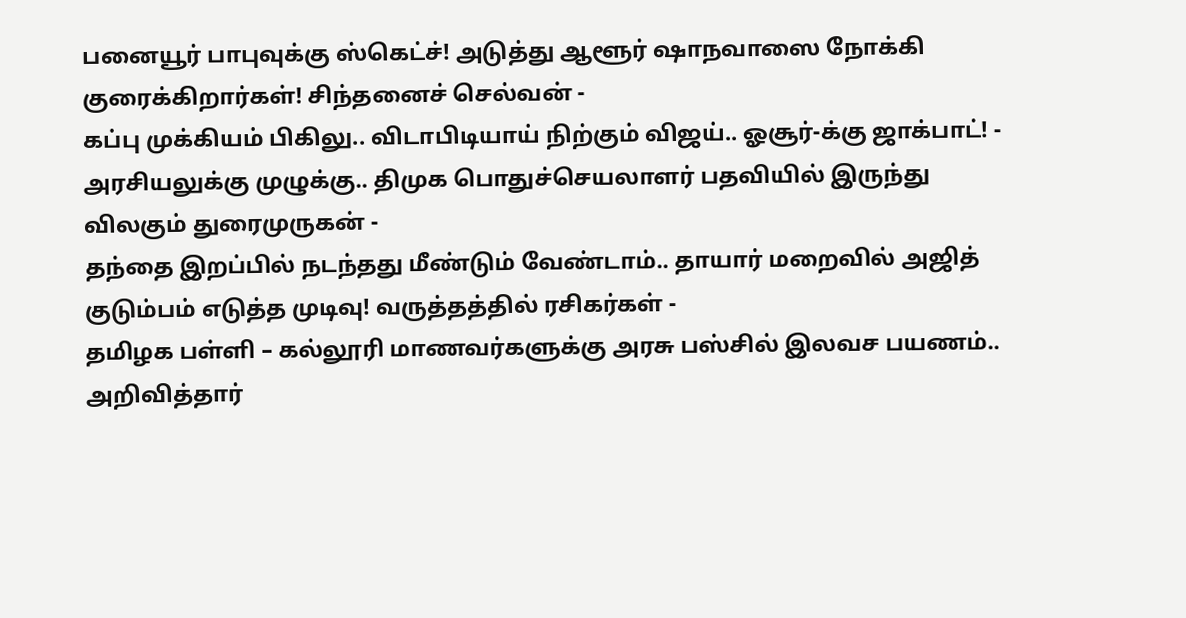பனையூர் பாபுவுக்கு ஸ்கெட்ச்! அடுத்து ஆளூர் ஷாநவாஸை நோக்கி குரைக்கிறார்கள்! சிந்தனைச் செல்வன் -
கப்பு முக்கியம் பிகிலு.. விடாபிடியாய் நிற்கும் விஜய்.. ஓசூர்-க்கு ஜாக்பாட்! -
அரசியலுக்கு முழுக்கு.. திமுக பொதுச்செயலாளர் பதவியில் இருந்து விலகும் துரைமுருகன் -
தந்தை இறப்பில் நடந்தது மீண்டும் வேண்டாம்.. தாயார் மறைவில் அஜித் குடும்பம் எடுத்த முடிவு! வருத்தத்தில் ரசிகர்கள் -
தமிழக பள்ளி – கல்லூரி மாணவர்களுக்கு அரசு பஸ்சில் இலவச பயணம்.. அறிவித்தார்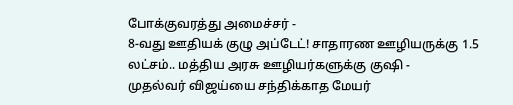போக்குவரத்து அமைச்சர் -
8-வது ஊதியக் குழு அப்டேட்! சாதாரண ஊழியருக்கு 1.5 லட்சம்.. மத்திய அரசு ஊழியர்களுக்கு குஷி -
முதல்வர் விஜய்யை சந்திக்காத மேயர்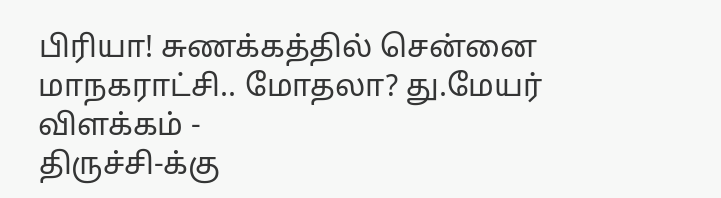பிரியா! சுணக்கத்தில் சென்னை மாநகராட்சி.. மோதலா? து.மேயர் விளக்கம் -
திருச்சி-க்கு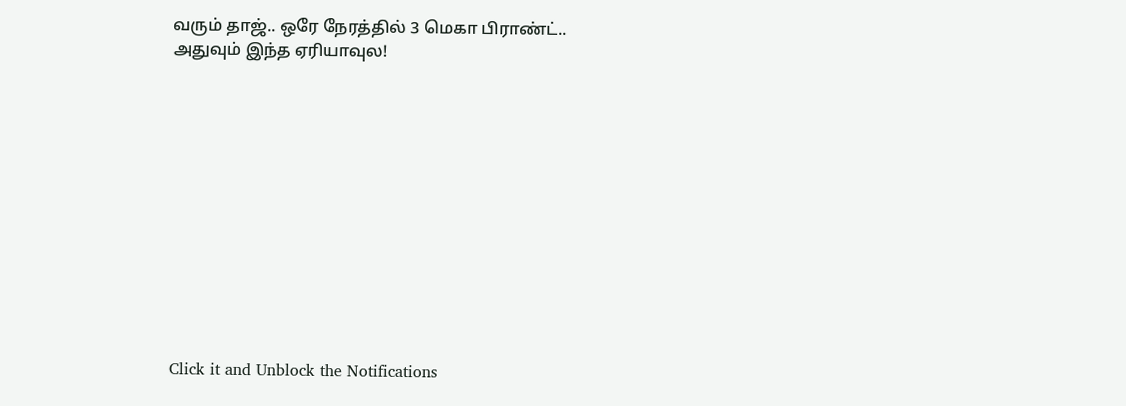வரும் தாஜ்.. ஒரே நேரத்தில் 3 மெகா பிராண்ட்.. அதுவும் இந்த ஏரியாவுல!












Click it and Unblock the Notifications